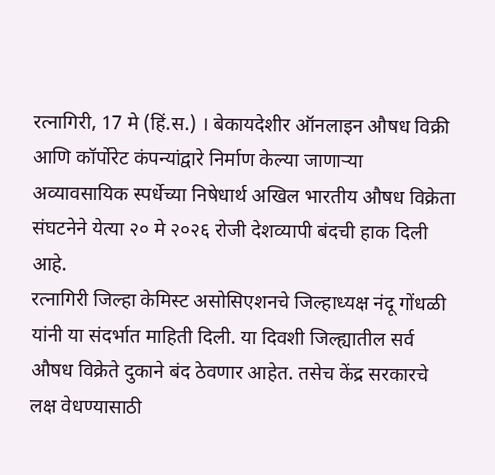रत्नागिरी, 17 मे (हिं.स.) । बेकायदेशीर ऑनलाइन औषध विक्री आणि कॉर्पोरेट कंपन्यांद्वारे निर्माण केल्या जाणाऱ्या अव्यावसायिक स्पर्धेच्या निषेधार्थ अखिल भारतीय औषध विक्रेता संघटनेने येत्या २० मे २०२६ रोजी देशव्यापी बंदची हाक दिली आहे.
रत्नागिरी जिल्हा केमिस्ट असोसिएशनचे जिल्हाध्यक्ष नंदू गोंधळी यांनी या संदर्भात माहिती दिली. या दिवशी जिल्ह्यातील सर्व औषध विक्रेते दुकाने बंद ठेवणार आहेत. तसेच केंद्र सरकारचे लक्ष वेधण्यासाठी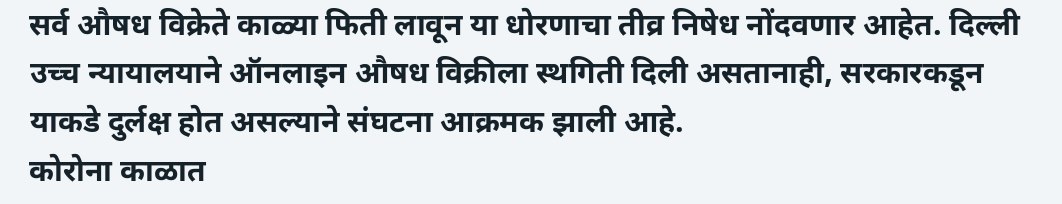सर्व औषध विक्रेते काळ्या फिती लावून या धोरणाचा तीव्र निषेध नोंदवणार आहेत. दिल्ली उच्च न्यायालयाने ऑनलाइन औषध विक्रीला स्थगिती दिली असतानाही, सरकारकडून याकडे दुर्लक्ष होत असल्याने संघटना आक्रमक झाली आहे.
कोरोना काळात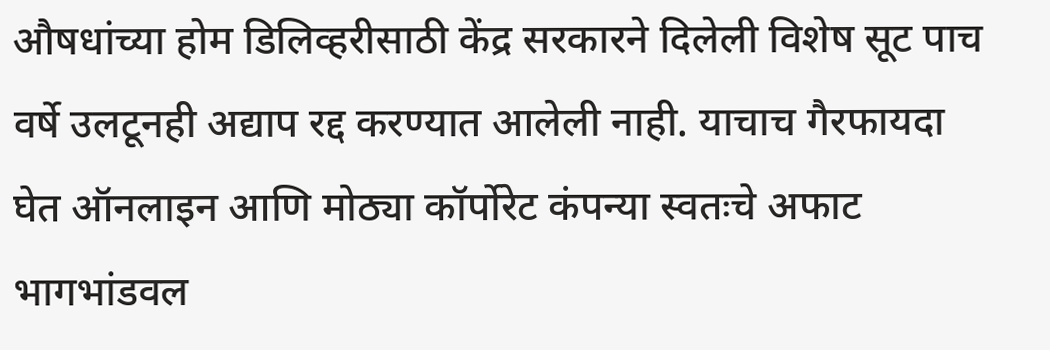औषधांच्या होम डिलिव्हरीसाठी केंद्र सरकारने दिलेली विशेष सूट पाच वर्षे उलटूनही अद्याप रद्द करण्यात आलेली नाही. याचाच गैरफायदा घेत ऑनलाइन आणि मोठ्या कॉर्पोरेट कंपन्या स्वतःचे अफाट भागभांडवल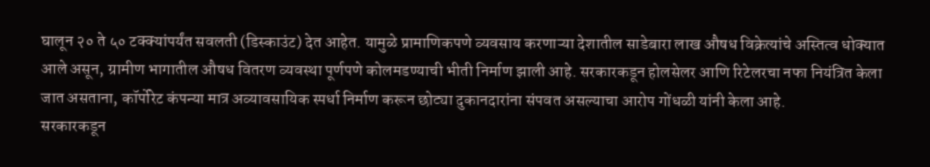घालून २० ते ५० टक्क्यांपर्यंत सवलती (डिस्काउंट) देत आहेत. यामुळे प्रामाणिकपणे व्यवसाय करणाऱ्या देशातील साडेबारा लाख औषध विक्रेत्यांचे अस्तित्व धोक्यात आले असून, ग्रामीण भागातील औषध वितरण व्यवस्था पूर्णपणे कोलमडण्याची भीती निर्माण झाली आहे. सरकारकडून होलसेलर आणि रिटेलरचा नफा नियंत्रित केला जात असताना, कॉर्पोरेट कंपन्या मात्र अव्यावसायिक स्पर्धा निर्माण करून छोट्या दुकानदारांना संपवत असल्याचा आरोप गोंधळी यांनी केला आहे.
सरकारकडून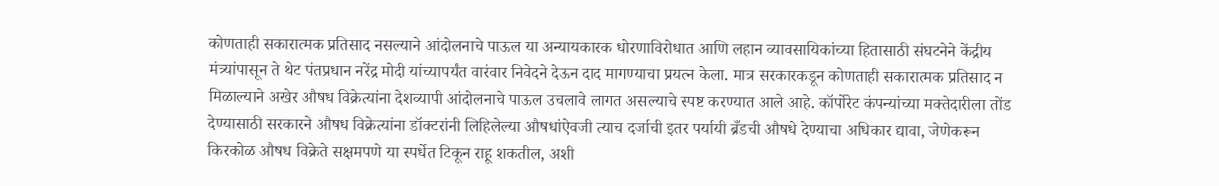कोणताही सकारात्मक प्रतिसाद नसल्याने आंदोलनाचे पाऊल या अन्यायकारक धोरणाविरोधात आणि लहान व्यावसायिकांच्या हितासाठी संघटनेने केंद्रीय मंत्र्यांपासून ते थेट पंतप्रधान नरेंद्र मोदी यांच्यापर्यंत वारंवार निवेदने देऊन दाद मागण्याचा प्रयत्न केला. मात्र सरकारकडून कोणताही सकारात्मक प्रतिसाद न मिळाल्याने अखेर औषध विक्रेत्यांना देशव्यापी आंदोलनाचे पाऊल उचलावे लागत असल्याचे स्पष्ट करण्यात आले आहे. कॉर्पोरेट कंपन्यांच्या मक्तेदारीला तोंड देण्यासाठी सरकारने औषध विक्रेत्यांना डॉक्टरांनी लिहिलेल्या औषधांऐवजी त्याच दर्जाची इतर पर्यायी ब्रँडची औषधे देण्याचा अधिकार द्यावा, जेणेकरून किरकोळ औषध विक्रेते सक्षमपणे या स्पर्धेत टिकून राहू शकतील, अशी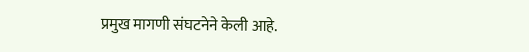प्रमुख मागणी संघटनेने केली आहे.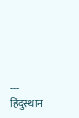---
हिंदुस्थान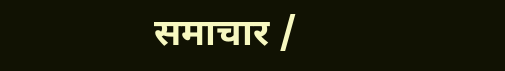समाचार /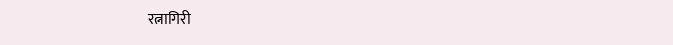रत्नागिरी